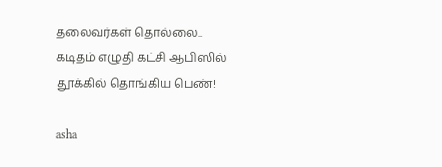தலைவர்கள் தொல்லை.. கடிதம் எழுதி கட்சி ஆபிஸில் தூக்கில் தொங்கிய பெண்!

asha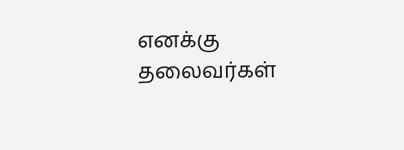எனக்கு தலைவர்கள்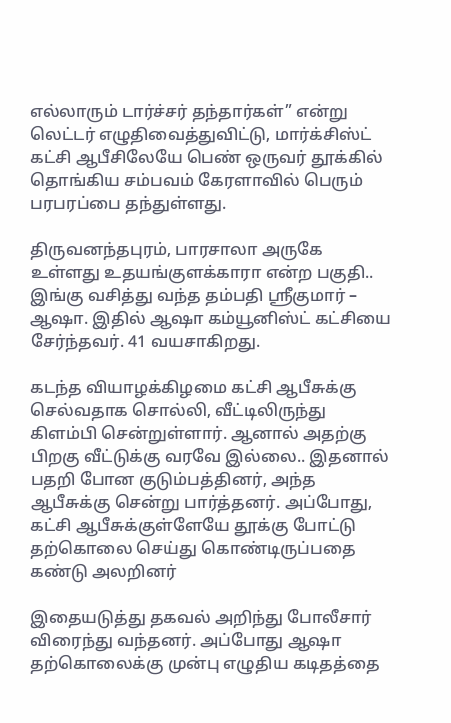எல்லாரும் டார்ச்சர் தந்தார்கள்” என்று லெட்டர் எழுதிவைத்துவிட்டு, மார்க்சிஸ்ட் கட்சி ஆபீசிலேயே பெண் ஒருவர் தூக்கில் தொங்கிய சம்பவம் கேரளாவில் பெரும் பரபரப்பை தந்துள்ளது.

திருவனந்தபுரம், பாரசாலா அருகே உள்ளது உதயங்குளக்காரா என்ற பகுதி.. இங்கு வசித்து வந்த தம்பதி ஸ்ரீகுமார் – ஆஷா. இதில் ஆஷா கம்யூனிஸ்ட் கட்சியை சேர்ந்தவர். 41 வயசாகிறது.

கடந்த வியாழக்கிழமை கட்சி ஆபீசுக்கு செல்வதாக சொல்லி, வீட்டிலிருந்து கிளம்பி சென்றுள்ளார். ஆனால் அதற்கு பிறகு வீட்டுக்கு வரவே இல்லை.. இதனால் பதறி போன குடும்பத்தினர், அந்த ஆபீசுக்கு சென்று பார்த்தனர். அப்போது, கட்சி ஆபீசுக்குள்ளேயே தூக்கு போட்டு தற்கொலை செய்து கொண்டிருப்பதை கண்டு அலறினர்

இதையடுத்து தகவல் அறிந்து போலீசார் விரைந்து வந்தனர். அப்போது ஆஷா தற்கொலைக்கு முன்பு எழுதிய கடிதத்தை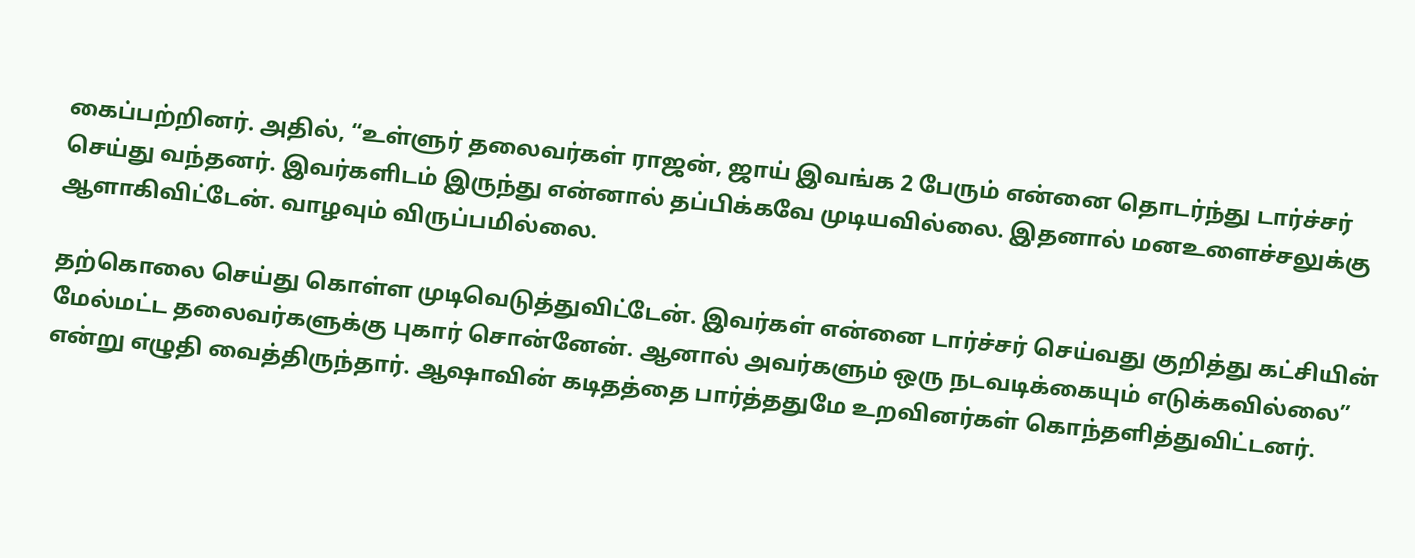கைப்பற்றினர். அதில், “உள்ளுர் தலைவர்கள் ராஜன், ஜாய் இவங்க 2 பேரும் என்னை தொடர்ந்து டார்ச்சர் செய்து வந்தனர். இவர்களிடம் இருந்து என்னால் தப்பிக்கவே முடியவில்லை. இதனால் மனஉளைச்சலுக்கு ஆளாகிவிட்டேன். வாழவும் விருப்பமில்லை.

தற்கொலை செய்து கொள்ள முடிவெடுத்துவிட்டேன். இவர்கள் என்னை டார்ச்சர் செய்வது குறித்து கட்சியின் மேல்மட்ட தலைவர்களுக்கு புகார் சொன்னேன். ஆனால் அவர்களும் ஒரு நடவடிக்கையும் எடுக்கவில்லை” என்று எழுதி வைத்திருந்தார். ஆஷாவின் கடிதத்தை பார்த்ததுமே உறவினர்கள் கொந்தளித்துவிட்டனர்.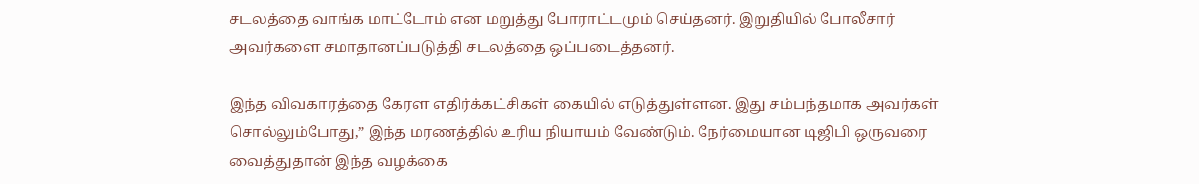சடலத்தை வாங்க மாட்டோம் என மறுத்து போராட்டமும் செய்தனர். இறுதியில் போலீசார் அவர்களை சமாதானப்படுத்தி சடலத்தை ஒப்படைத்தனர்.

இந்த விவகாரத்தை கேரள எதிர்க்கட்சிகள் கையில் எடுத்துள்ளன. இது சம்பந்தமாக அவர்கள் சொல்லும்போது,” இந்த மரணத்தில் உரிய நியாயம் வேண்டும். நேர்மையான டிஜிபி ஒருவரை வைத்துதான் இந்த வழக்கை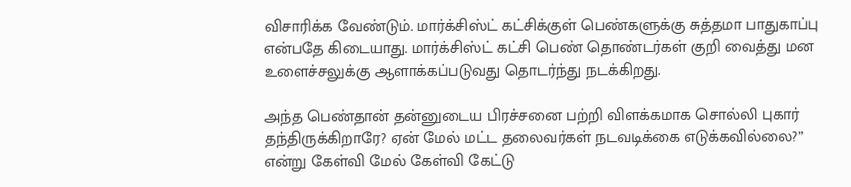விசாரிக்க வேண்டும். மார்க்சிஸ்ட் கட்சிக்குள் பெண்களுக்கு சுத்தமா பாதுகாப்பு என்பதே கிடையாது. மார்க்சிஸ்ட் கட்சி பெண் தொண்டர்கள் குறி வைத்து மன உளைச்சலுக்கு ஆளாக்கப்படுவது தொடர்ந்து நடக்கிறது.

அந்த பெண்தான் தன்னுடைய பிரச்சனை பற்றி விளக்கமாக சொல்லி புகார் தந்திருக்கிறாரே? ஏன் மேல் மட்ட தலைவர்கள் நடவடிக்கை எடுக்கவில்லை?” என்று கேள்வி மேல் கேள்வி கேட்டு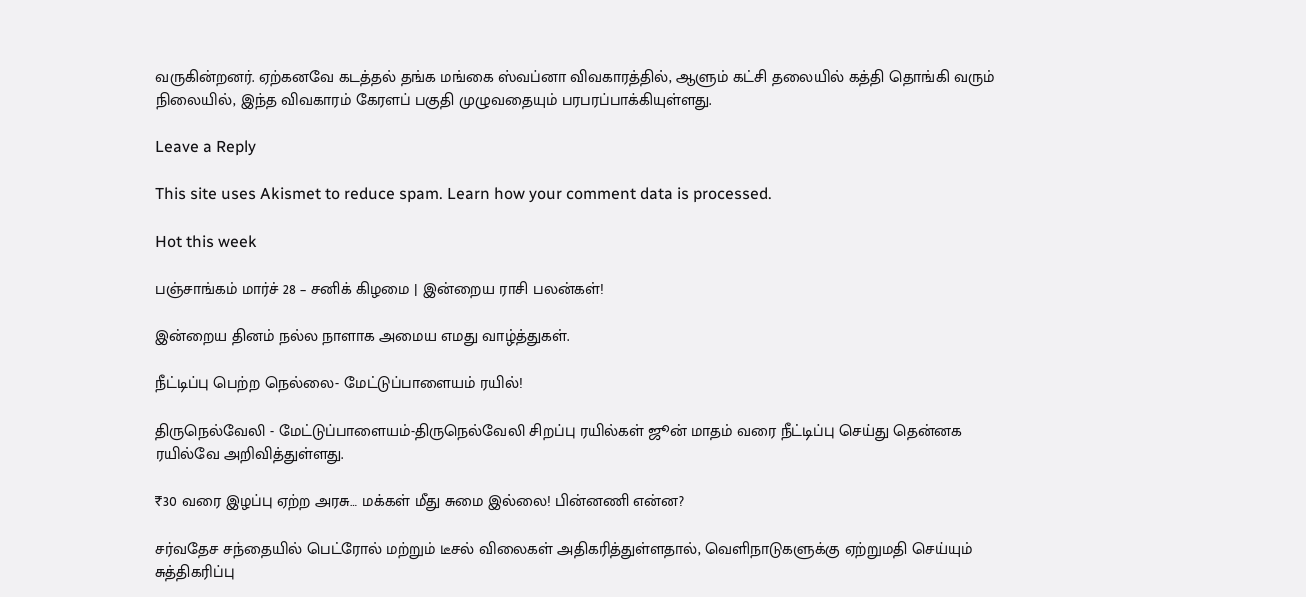வருகின்றனர். ஏற்கனவே கடத்தல் தங்க மங்கை ஸ்வப்னா விவகாரத்தில், ஆளும் கட்சி தலையில் கத்தி தொங்கி வரும் நிலையில், இந்த விவகாரம் கேரளப் பகுதி முழுவதையும் பரபரப்பாக்கியுள்ளது.

Leave a Reply

This site uses Akismet to reduce spam. Learn how your comment data is processed.

Hot this week

பஞ்சாங்கம் மார்ச் 28 – சனிக் கிழமை | இன்றைய ராசி பலன்கள்!

இன்றைய தினம் நல்ல நாளாக அமைய எமது வாழ்த்துகள்.

நீட்டிப்பு பெற்ற நெல்லை- மேட்டுப்பாளையம் ரயில்!

திருநெல்வேலி - மேட்டுப்பாளையம்-திருநெல்வேலி சிறப்பு ரயில்கள் ஜூன் மாதம் வரை நீட்டிப்பு செய்து தென்னக ரயில்வே அறிவித்துள்ளது.

₹30 வரை இழப்பு ஏற்ற அரசு… மக்கள் மீது சுமை இல்லை! பின்னணி என்ன?

சர்வதேச சந்தையில் பெட்ரோல் மற்றும் டீசல் விலைகள் அதிகரித்துள்ளதால், வெளிநாடுகளுக்கு ஏற்றுமதி செய்யும் சுத்திகரிப்பு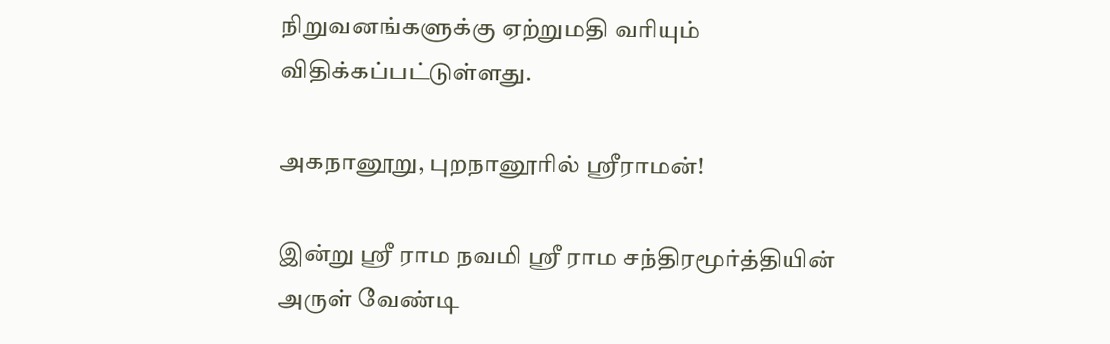நிறுவனங்களுக்கு ஏற்றுமதி வரியும் விதிக்கப்பட்டுள்ளது.

அகநானூறு, புறநானூரில் ஸ்ரீராமன்!

இன்று ஸ்ரீ ராம நவமி ஸ்ரீ ராம சந்திரமூர்த்தியின் அருள் வேண்டி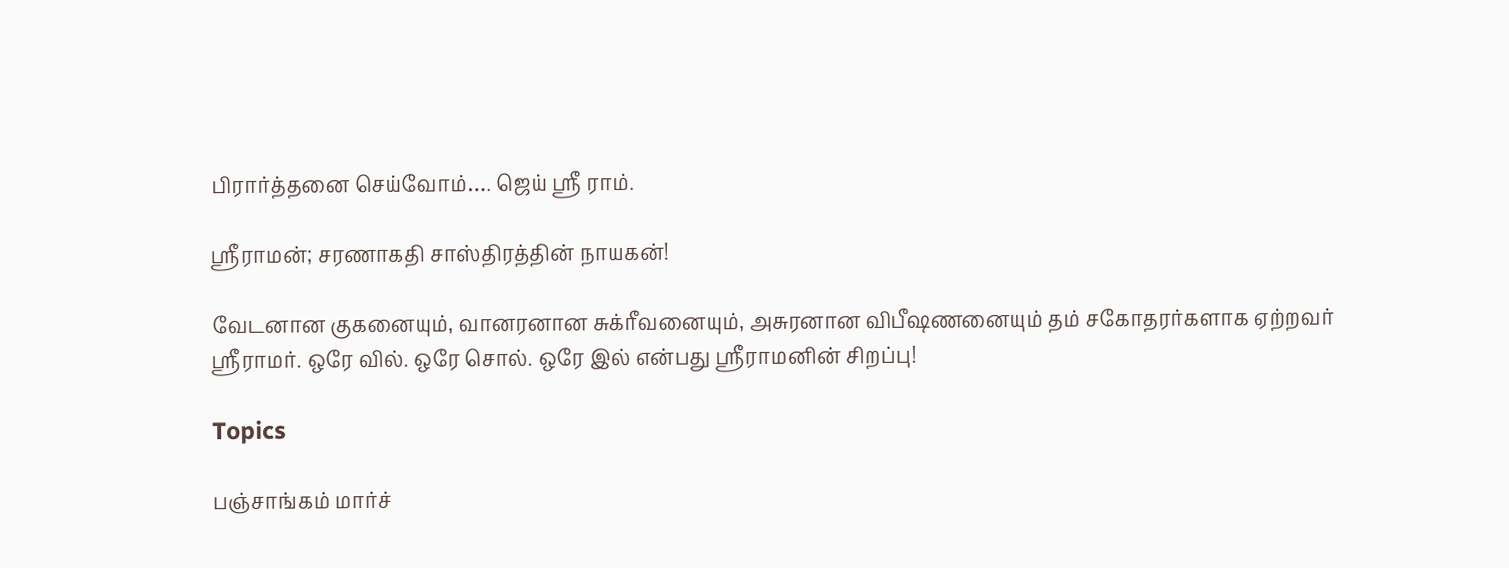பிரார்த்தனை செய்வோம்…. ஜெய் ஸ்ரீ ராம்.

ஸ்ரீராமன்; சரணாகதி சாஸ்திரத்தின் நாயகன்!

வேடனான குகனையும், வானரனான சுக்ரீவனையும், அசுரனான விபீஷணனையும் தம் சகோதரர்களாக ஏற்றவர் ஸ்ரீராமர். ஒரே வில். ஒரே சொல். ஒரே இல் என்பது ஸ்ரீராமனின் சிறப்பு!

Topics

பஞ்சாங்கம் மார்ச்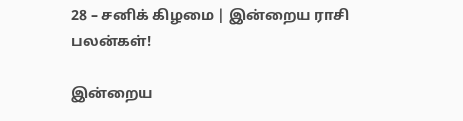28 – சனிக் கிழமை | இன்றைய ராசி பலன்கள்!

இன்றைய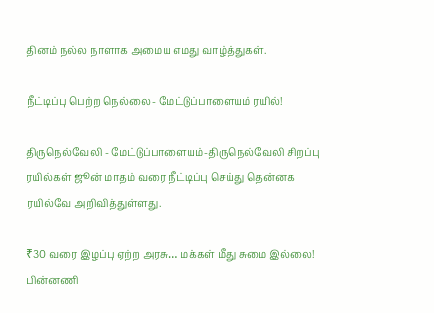தினம் நல்ல நாளாக அமைய எமது வாழ்த்துகள்.

நீட்டிப்பு பெற்ற நெல்லை- மேட்டுப்பாளையம் ரயில்!

திருநெல்வேலி - மேட்டுப்பாளையம்-திருநெல்வேலி சிறப்பு ரயில்கள் ஜூன் மாதம் வரை நீட்டிப்பு செய்து தென்னக ரயில்வே அறிவித்துள்ளது.

₹30 வரை இழப்பு ஏற்ற அரசு… மக்கள் மீது சுமை இல்லை! பின்னணி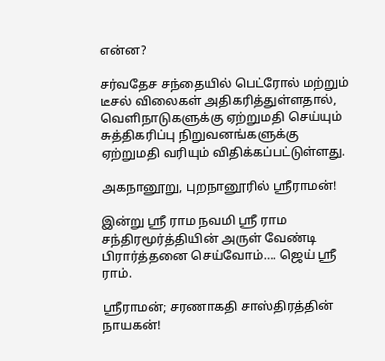என்ன?

சர்வதேச சந்தையில் பெட்ரோல் மற்றும் டீசல் விலைகள் அதிகரித்துள்ளதால், வெளிநாடுகளுக்கு ஏற்றுமதி செய்யும் சுத்திகரிப்பு நிறுவனங்களுக்கு ஏற்றுமதி வரியும் விதிக்கப்பட்டுள்ளது.

அகநானூறு, புறநானூரில் ஸ்ரீராமன்!

இன்று ஸ்ரீ ராம நவமி ஸ்ரீ ராம சந்திரமூர்த்தியின் அருள் வேண்டி பிரார்த்தனை செய்வோம்…. ஜெய் ஸ்ரீ ராம்.

ஸ்ரீராமன்; சரணாகதி சாஸ்திரத்தின் நாயகன்!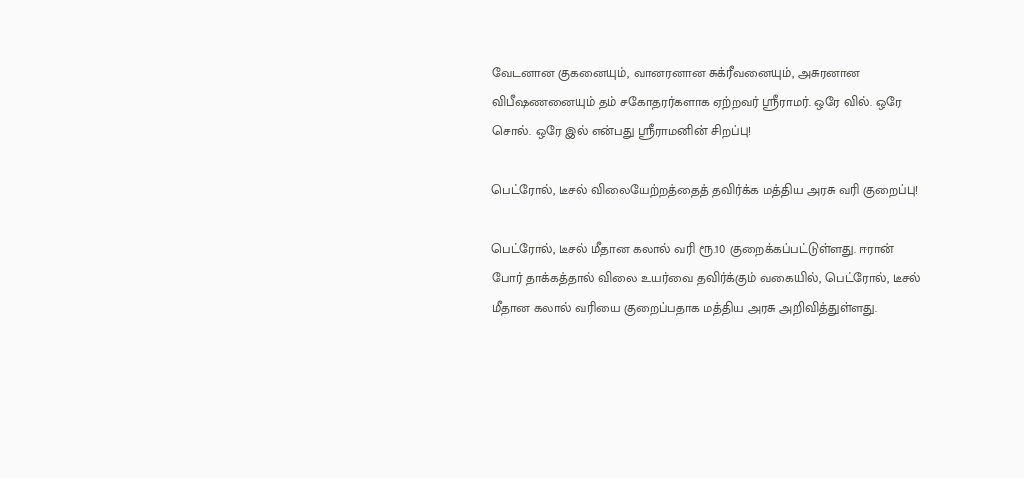வேடனான குகனையும், வானரனான சுக்ரீவனையும், அசுரனான விபீஷணனையும் தம் சகோதரர்களாக ஏற்றவர் ஸ்ரீராமர். ஒரே வில். ஒரே சொல். ஒரே இல் என்பது ஸ்ரீராமனின் சிறப்பு!

பெட்ரோல், டீசல் விலையேற்றத்தைத் தவிர்க்க மத்திய அரசு வரி குறைப்பு!

பெட்ரோல், டீசல் மீதான கலால் வரி ரூ.10 குறைக்கப்பட்டுள்ளது. ஈரான் போர் தாக்கத்தால் விலை உயர்வை தவிர்க்கும் வகையில், பெட்ரோல், டீசல் மீதான கலால் வரியை குறைப்பதாக மத்திய அரசு அறிவித்துள்ளது.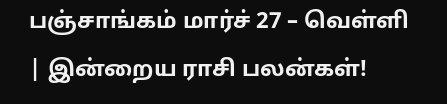பஞ்சாங்கம் மார்ச் 27 – வெள்ளி | இன்றைய ராசி பலன்கள்!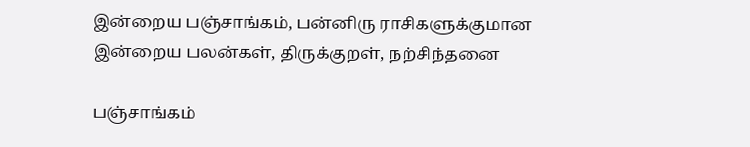இன்றைய பஞ்சாங்கம், பன்னிரு ராசிகளுக்குமான இன்றைய பலன்கள், திருக்குறள், நற்சிந்தனை

பஞ்சாங்கம்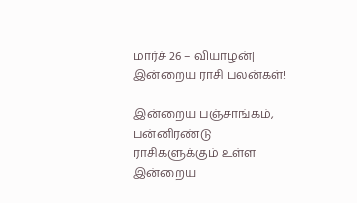மார்ச் 26 – வியாழன்| இன்றைய ராசி பலன்கள்!

இன்றைய பஞ்சாங்கம், பன்னிரண்டு ராசிகளுக்கும் உள்ள இன்றைய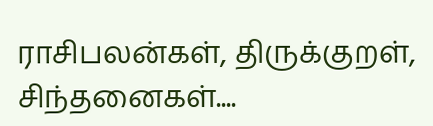ராசிபலன்கள், திருக்குறள், சிந்தனைகள்....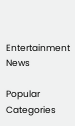Entertainment News

Popular Categories